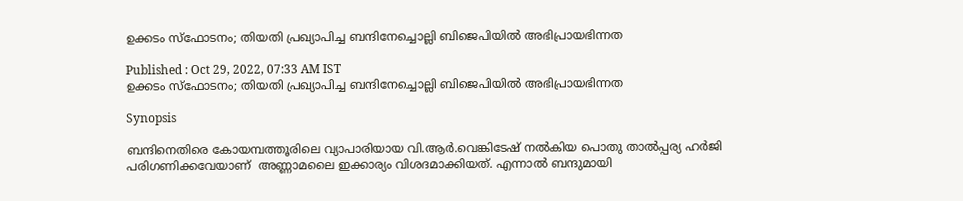ഉക്കടം സ്ഫോടനം; തിയതി പ്രഖ്യാപിച്ച ബന്ദിനേച്ചൊല്ലി ബിജെപിയിൽ അഭിപ്രായഭിന്നത

Published : Oct 29, 2022, 07:33 AM IST
ഉക്കടം സ്ഫോടനം; തിയതി പ്രഖ്യാപിച്ച ബന്ദിനേച്ചൊല്ലി ബിജെപിയിൽ അഭിപ്രായഭിന്നത

Synopsis

ബന്ദിനെതിരെ കോയമ്പത്തൂരിലെ വ്യാപാരിയായ വി.ആർ.വെങ്കിടേഷ് നൽകിയ പൊതു താൽപ്പര്യ ഹർജി പരിഗണിക്കവേയാണ്  അണ്ണാമലൈ ഇക്കാര്യം വിശദമാക്കിയത്. എന്നാല്‍ ബന്ദുമായി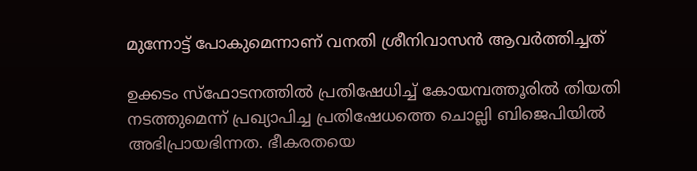മുന്നോട്ട് പോകുമെന്നാണ് വനതി ശ്രീനിവാസൻ ആവർത്തിച്ചത്

ഉക്കടം സ്ഫോടനത്തിൽ പ്രതിഷേധിച്ച് കോയമ്പത്തൂരിൽ തിയതി നടത്തുമെന്ന് പ്രഖ്യാപിച്ച പ്രതിഷേധത്തെ ചൊല്ലി ബിജെപിയിൽ അഭിപ്രായഭിന്നത. ഭീകരതയെ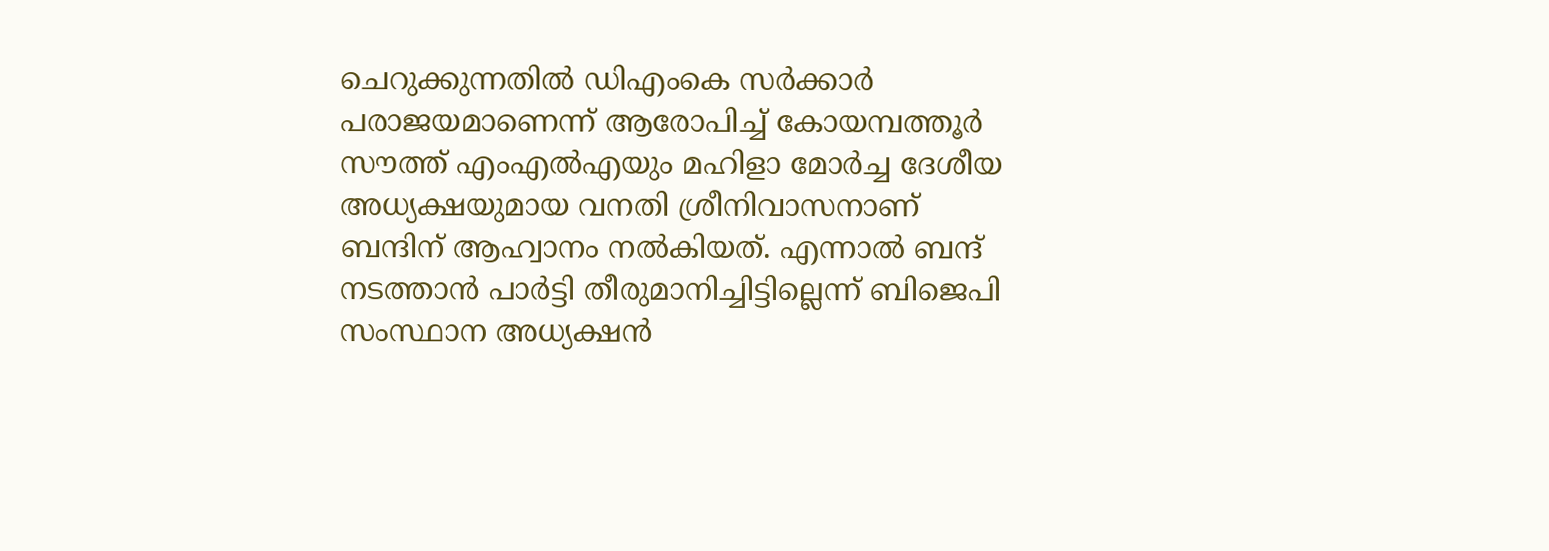ചെറുക്കുന്നതിൽ ഡിഎംകെ സർക്കാർ പരാജയമാണെന്ന് ആരോപിച്ച് കോയമ്പത്തൂർ സൗത്ത് എംഎൽഎയും മഹിളാ മോർച്ച ദേശീയ അധ്യക്ഷയുമായ വനതി ശ്രീനിവാസനാണ് ബന്ദിന് ആഹ്വാനം നൽകിയത്. എന്നാൽ ബന്ദ് നടത്താൻ പാർട്ടി തീരുമാനിച്ചിട്ടില്ലെന്ന് ബിജെപി സംസ്ഥാന അധ്യക്ഷൻ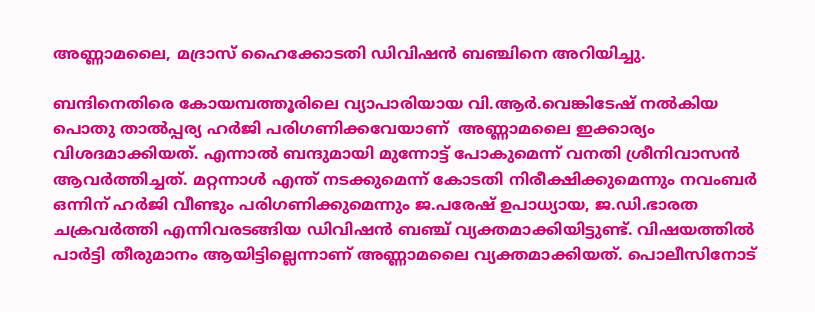അണ്ണാമലൈ, മദ്രാസ് ഹൈക്കോടതി ഡിവിഷൻ ബഞ്ചിനെ അറിയിച്ചു.

ബന്ദിനെതിരെ കോയമ്പത്തൂരിലെ വ്യാപാരിയായ വി.ആർ.വെങ്കിടേഷ് നൽകിയ പൊതു താൽപ്പര്യ ഹർജി പരിഗണിക്കവേയാണ്  അണ്ണാമലൈ ഇക്കാര്യം വിശദമാക്കിയത്. എന്നാല്‍ ബന്ദുമായി മുന്നോട്ട് പോകുമെന്ന് വനതി ശ്രീനിവാസൻ ആവർത്തിച്ചത്. മറ്റന്നാൾ എന്ത് നടക്കുമെന്ന് കോടതി നിരീക്ഷിക്കുമെന്നും നവംബർ ഒന്നിന് ഹർജി വീണ്ടും പരിഗണിക്കുമെന്നും ജ.പരേഷ് ഉപാധ്യായ, ജ.ഡി.ഭാരത ചക്രവർത്തി എന്നിവരടങ്ങിയ ഡിവിഷൻ ബഞ്ച് വ്യക്തമാക്കിയിട്ടുണ്ട്. വിഷയത്തില്‍ പാര്‍ട്ടി തീരുമാനം ആയിട്ടില്ലെന്നാണ് അണ്ണാമലൈ വ്യക്തമാക്കിയത്. പൊലീസിനോട്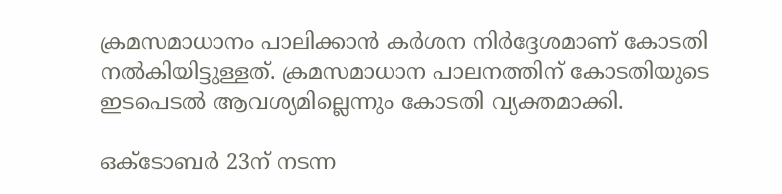ക്രമസമാധാനം പാലിക്കാന്‍ കര്‍ശന നിര്‍ദ്ദേശമാണ് കോടതി നല്‍കിയിട്ടുള്ളത്. ക്രമസമാധാന പാലനത്തിന് കോടതിയുടെ ഇടപെടല്‍ ആവശ്യമില്ലെന്നും കോടതി വ്യക്തമാക്കി.

ഒക്ടോബര്‍ 23ന് നടന്ന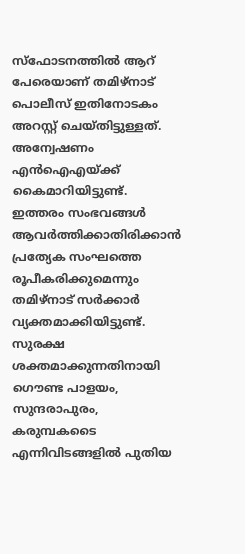സ്ഫോടനത്തില്‍ ആറ് പേരെയാണ് തമിഴ്നാട് പൊലീസ് ഇതിനോടകം അറസ്റ്റ് ചെയ്തിട്ടുള്ളത്. അന്വേഷണം എന്‍ഐഎയ്ക്ക് കൈമാറിയിട്ടുണ്ട്. ഇത്തരം സംഭവങ്ങള്‍ ആവര്‍ത്തിക്കാതിരിക്കാന്‍ പ്രത്യേക സംഘത്തെ രൂപീകരിക്കുമെന്നും തമിഴ്നാട് സര്‍ക്കാര്‍ വ്യക്തമാക്കിയിട്ടുണ്ട്. സുരക്ഷ ശക്തമാക്കുന്നതിനായി ഗൌണ്ട പാളയം, സുന്ദരാപുരം, കരുമ്പകടൈ എന്നിവിടങ്ങളില്‍ പുതിയ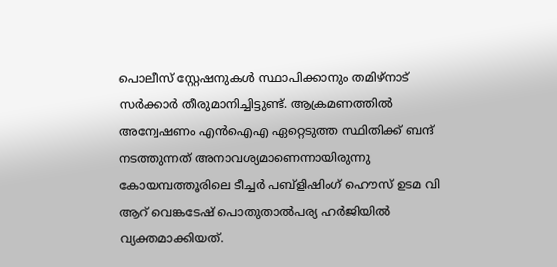പൊലീസ് സ്റ്റേഷനുകള്‍ സ്ഥാപിക്കാനും തമിഴ്നാട് സര്‍ക്കാര്‍ തീരുമാനിച്ചിട്ടുണ്ട്. ആക്രമണത്തില്‍ അന്വേഷണം എന്‍ഐഎ ഏറ്റെടുത്ത സ്ഥിതിക്ക് ബന്ദ് നടത്തുന്നത് അനാവശ്യമാണെന്നായിരുന്നു കോയമ്പത്തൂരിലെ ടീച്ചര്‍ പബ്ളിഷിംഗ് ഹൌസ് ഉടമ വി ആറ്‍ വെങ്കടേഷ് പൊതുതാല്‍പര്യ ഹര്‍ജിയില്‍ വ്യക്തമാക്കിയത്.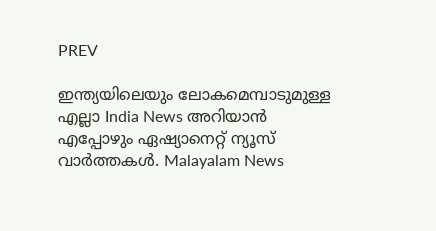PREV

ഇന്ത്യയിലെയും ലോകമെമ്പാടുമുള്ള എല്ലാ India News അറിയാൻ എപ്പോഴും ഏഷ്യാനെറ്റ് ന്യൂസ് വാർത്തകൾ. Malayalam News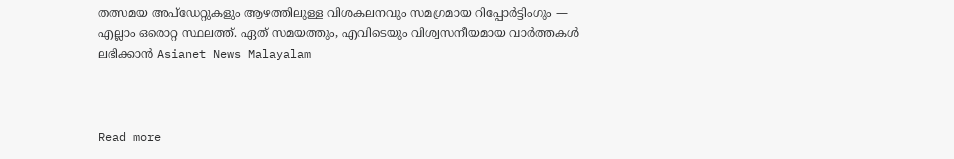തത്സമയ അപ്‌ഡേറ്റുകളും ആഴത്തിലുള്ള വിശകലനവും സമഗ്രമായ റിപ്പോർട്ടിംഗും — എല്ലാം ഒരൊറ്റ സ്ഥലത്ത്. ഏത് സമയത്തും, എവിടെയും വിശ്വസനീയമായ വാർത്തകൾ ലഭിക്കാൻ Asianet News Malayalam



Read more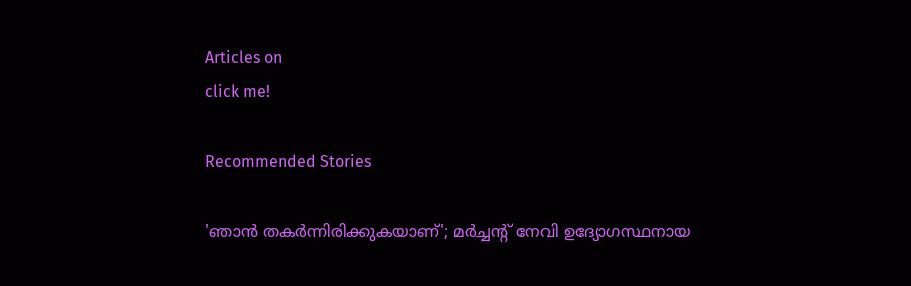Articles on
click me!

Recommended Stories

'ഞാൻ തകർന്നിരിക്കുകയാണ്'; മർച്ചൻ്റ് നേവി ഉദ്യോഗസ്ഥനായ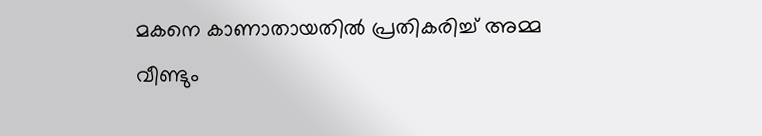മകനെ കാണാതായതിൽ പ്രതികരിച്ച് അമ്മ
വീണ്ടും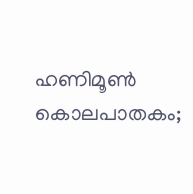ഹണിമൂൺ കൊലപാതകം;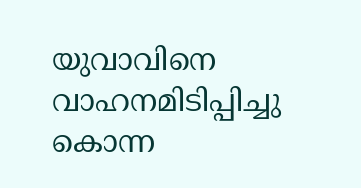യുവാവിനെ വാഹനമിടിപ്പിച്ചു കൊന്ന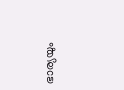ഭാര്യയും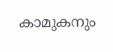കാമുകനും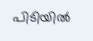പിടിയിൽ